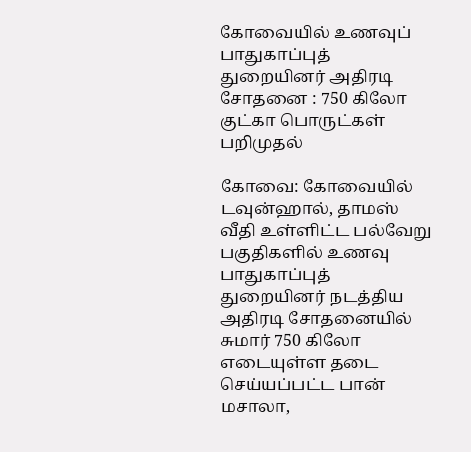கோவையில் உணவுப் பாதுகாப்புத் துறையினர் அதிரடி சோதனை : 750 கிலோ குட்கா பொருட்கள் பறிமுதல்

கோவை: கோவையில் டவுன்ஹால், தாமஸ் வீதி உள்ளிட்ட பல்வேறு பகுதிகளில் உணவு பாதுகாப்புத் துறையினர் நடத்திய அதிரடி சோதனையில் சுமார் 750 கிலோ எடையுள்ள தடை செய்யப்பட்ட பான் மசாலா,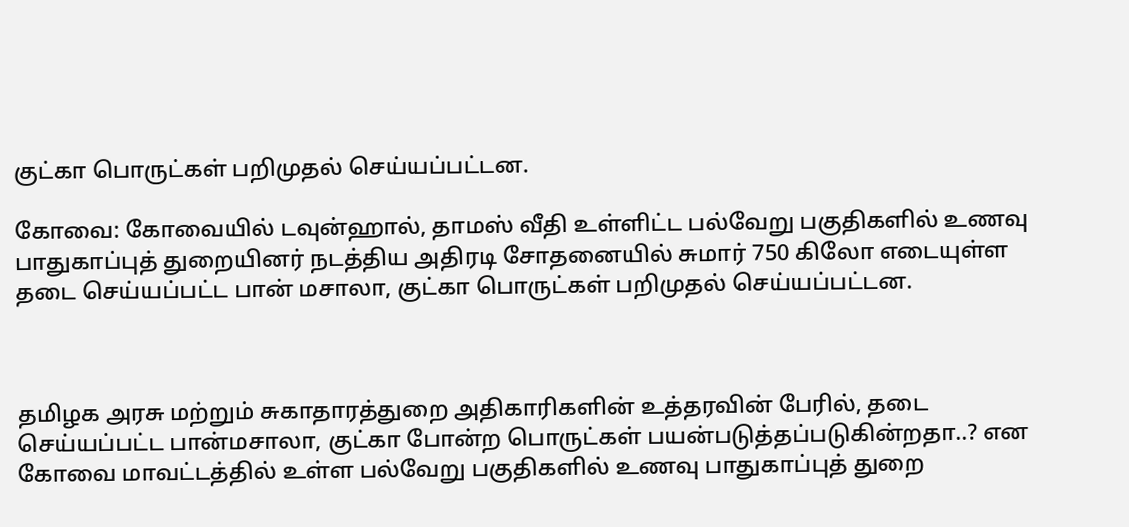குட்கா பொருட்கள் பறிமுதல் செய்யப்பட்டன.

கோவை: கோவையில் டவுன்ஹால், தாமஸ் வீதி உள்ளிட்ட பல்வேறு பகுதிகளில் உணவு பாதுகாப்புத் துறையினர் நடத்திய அதிரடி சோதனையில் சுமார் 750 கிலோ எடையுள்ள தடை செய்யப்பட்ட பான் மசாலா, குட்கா பொருட்கள் பறிமுதல் செய்யப்பட்டன.



தமிழக அரசு மற்றும் சுகாதாரத்துறை அதிகாரிகளின் உத்தரவின் பேரில், தடை செய்யப்பட்ட பான்மசாலா, குட்கா போன்ற பொருட்கள் பயன்படுத்தப்படுகின்றதா..? என கோவை மாவட்டத்தில் உள்ள பல்வேறு பகுதிகளில் உணவு பாதுகாப்புத் துறை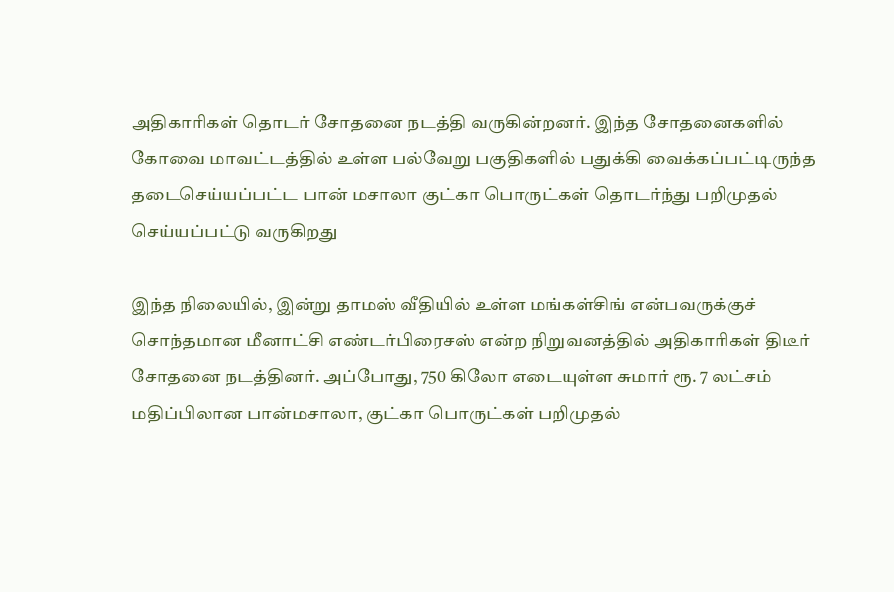அதிகாரிகள் தொடர் சோதனை நடத்தி வருகின்றனர். இந்த சோதனைகளில் கோவை மாவட்டத்தில் உள்ள பல்வேறு பகுதிகளில் பதுக்கி வைக்கப்பட்டிருந்த தடைசெய்யப்பட்ட பான் மசாலா குட்கா பொருட்கள் தொடர்ந்து பறிமுதல் செய்யப்பட்டு வருகிறது

இந்த நிலையில், இன்று தாமஸ் வீதியில் உள்ள மங்கள்சிங் என்பவருக்குச் சொந்தமான மீனாட்சி எண்டர்பிரைசஸ் என்ற நிறுவனத்தில் அதிகாரிகள் திடீர் சோதனை நடத்தினர். அப்போது, 750 கிலோ எடையுள்ள சுமார் ரூ. 7 லட்சம் மதிப்பிலான பான்மசாலா, குட்கா பொருட்கள் பறிமுதல்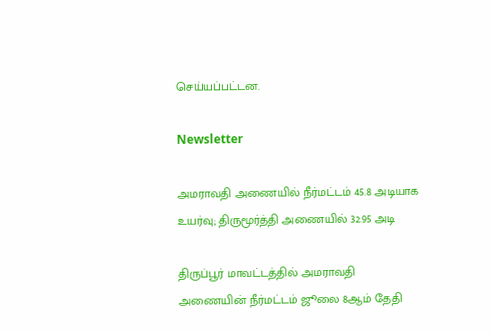செய்யப்பட்டன.

Newsletter

அமராவதி அணையில் நீர்மட்டம் 45.8 அடியாக உயர்வு; திருமூர்த்தி அணையில் 32.95 அடி

திருப்பூர் மாவட்டத்தில் அமராவதி அணையின் நீர்மட்டம் ஜூலை 8ஆம் தேதி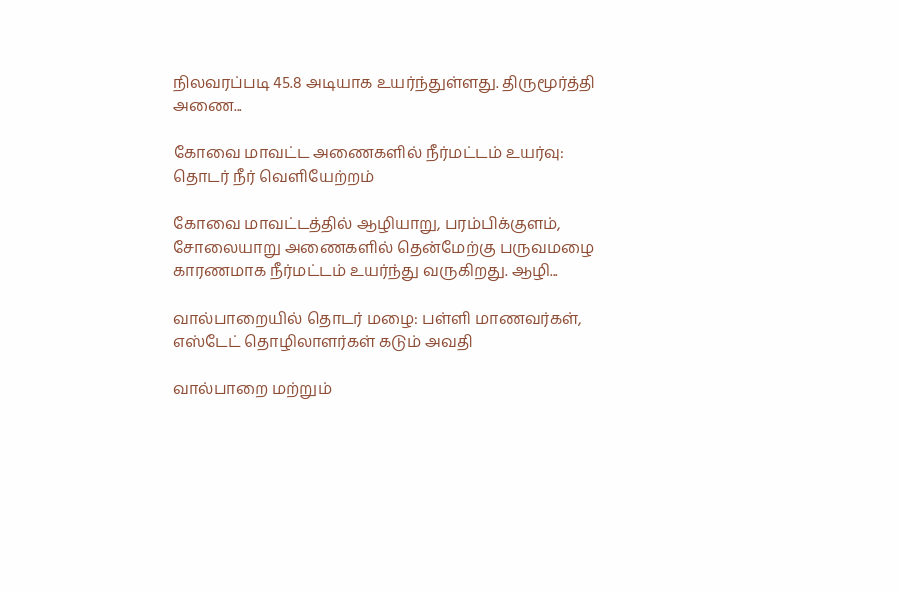நிலவரப்படி 45.8 அடியாக உயர்ந்துள்ளது. திருமூர்த்தி அணை...

கோவை மாவட்ட அணைகளில் நீர்மட்டம் உயர்வு: தொடர் நீர் வெளியேற்றம்

கோவை மாவட்டத்தில் ஆழியாறு, பரம்பிக்குளம், சோலையாறு அணைகளில் தென்மேற்கு பருவமழை காரணமாக நீர்மட்டம் உயர்ந்து வருகிறது. ஆழி...

வால்பாறையில் தொடர் மழை: பள்ளி மாணவர்கள், எஸ்டேட் தொழிலாளர்கள் கடும் அவதி

வால்பாறை மற்றும்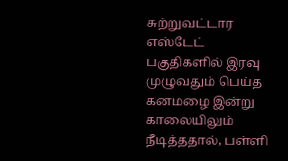சுற்றுவட்டார எஸ்டேட் பகுதிகளில் இரவு முழுவதும் பெய்த கனமழை இன்று காலையிலும் நீடித்ததால், பள்ளி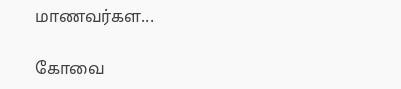மாணவர்கள...

கோவை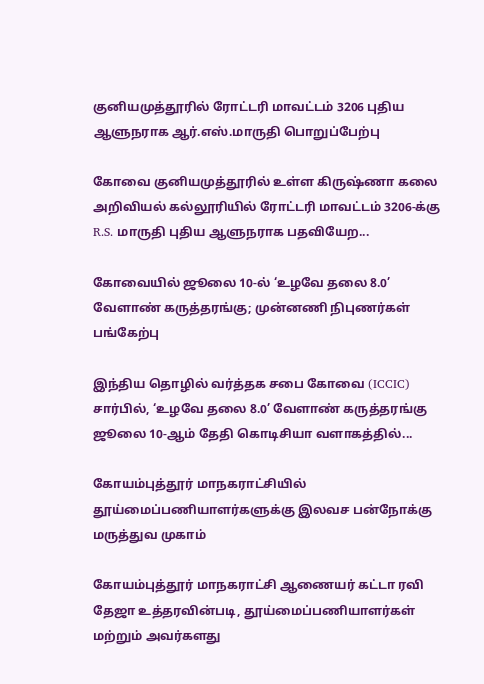குனியமுத்தூரில் ரோட்டரி மாவட்டம் 3206 புதிய ஆளுநராக ஆர்.எஸ்.மாருதி பொறுப்பேற்பு

கோவை குனியமுத்தூரில் உள்ள கிருஷ்ணா கலை அறிவியல் கல்லூரியில் ரோட்டரி மாவட்டம் 3206-க்கு R.S. மாருதி புதிய ஆளுநராக பதவியேற...

கோவையில் ஜூலை 10-ல் ‘உழவே தலை 8.0’ வேளாண் கருத்தரங்கு; முன்னணி நிபுணர்கள் பங்கேற்பு

இந்திய தொழில் வர்த்தக சபை கோவை (ICCIC) சார்பில், ‘உழவே தலை 8.0’ வேளாண் கருத்தரங்கு ஜூலை 10-ஆம் தேதி கொடிசியா வளாகத்தில்...

கோயம்புத்தூர் மாநகராட்சியில் தூய்மைப்பணியாளர்களுக்கு இலவச பன்நோக்கு மருத்துவ முகாம்

கோயம்புத்தூர் மாநகராட்சி ஆணையர் கட்டா ரவி தேஜா உத்தரவின்படி, தூய்மைப்பணியாளர்கள் மற்றும் அவர்களது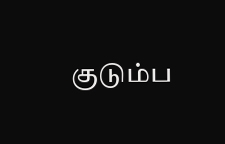குடும்ப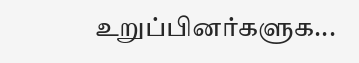உறுப்பினர்களுக...